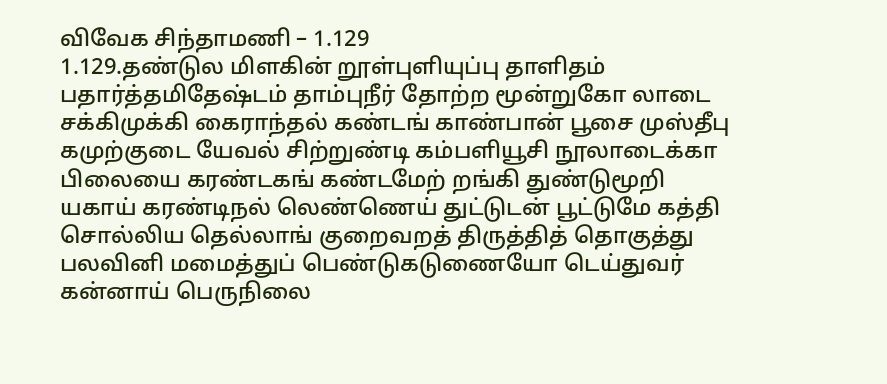விவேக சிந்தாமணி – 1.129
1.129.தண்டுல மிளகின் றூள்புளியுப்பு தாளிதம் பதார்த்தமிதேஷ்டம் தாம்புநீர் தோற்ற மூன்றுகோ லாடை சக்கிமுக்கி கைராந்தல் கண்டங் காண்பான் பூசை முஸ்தீபு கமுற்குடை யேவல் சிற்றுண்டி கம்பளியூசி நூலாடைக்கா பிலையை கரண்டகங் கண்டமேற் றங்கி துண்டுமூறி யகாய் கரண்டிநல் லெண்ணெய் துட்டுடன் பூட்டுமே கத்தி சொல்லிய தெல்லாங் குறைவறத் திருத்தித் தொகுத்து பலவினி மமைத்துப் பெண்டுகடுணையோ டெய்துவர் கன்னாய் பெருநிலை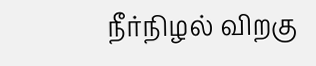நீர்நிழல் விறகு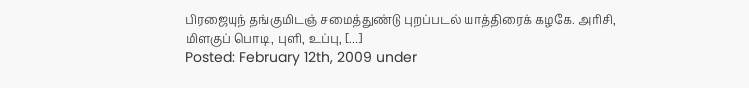பிரஜையுந் தங்குமிடஞ் சமைத்துண்டு புறப்படல் யாத்திரைக் கழகே. அரிசி, மிளகுப் பொடி, புளி, உப்பு, [...]
Posted: February 12th, 2009 under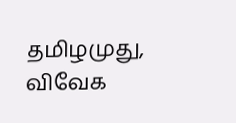தமிழமுது, விவேக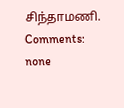சிந்தாமணி.
Comments: none